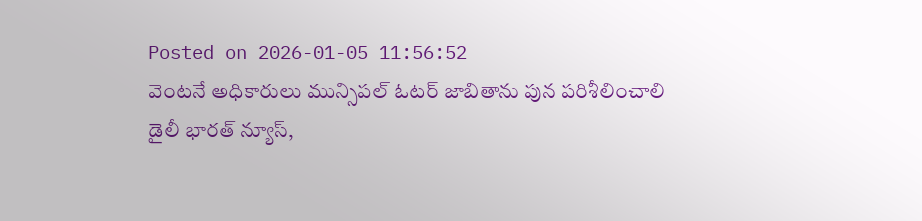Posted on 2026-01-05 11:56:52
వెంటనే అధికారులు మున్సిపల్ ఓటర్ జాబితాను పున పరిశీలించాలి
డైలీ భారత్ న్యూస్,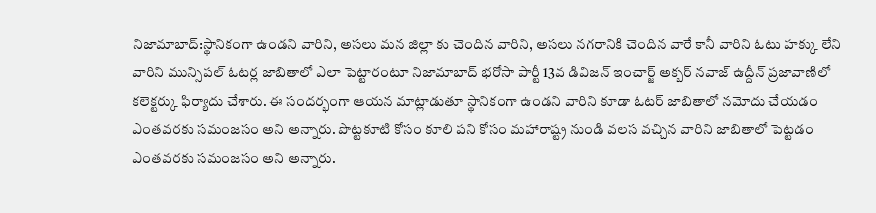నిజామాబాద్:స్థానికంగా ఉండని వారిని, అసలు మన జిల్లా కు చెందిన వారిని, అసలు నగరానికి చెందిన వారే కానీ వారిని ఓటు హక్కు లేని వారిని మున్సిపల్ ఓటర్ల జాబితాలో ఎలా పెట్టారంటూ నిజామాబాద్ భరోసా పార్టీ 13వ డివిజన్ ఇంచార్జ్ అక్బర్ నవాజ్ ఉద్దీన్ ప్రజావాణిలో కలెక్టర్కు ఫిర్యాదు చేశారు. ఈ సందర్భంగా ఆయన మాట్లాడుతూ స్థానికంగా ఉండని వారిని కూడా ఓటర్ జాబితాలో నమోదు చేయడం ఎంతవరకు సమంజసం అని అన్నారు. పొట్టకూటి కోసం కూలి పని కోసం మహారాష్ట్ర నుండి వలస వచ్చిన వారిని జాబితాలో పెట్టడం ఎంతవరకు సమంజసం అని అన్నారు.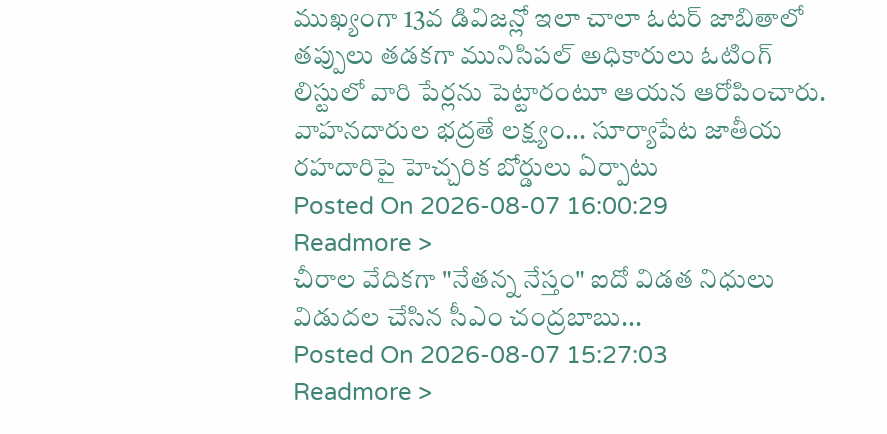ముఖ్యంగా 13వ డివిజన్లో ఇలా చాలా ఓటర్ జాబితాలో తప్పులు తడకగా మునిసిపల్ అధికారులు ఓటింగ్ లిస్టులో వారి పేర్లను పెట్టారంటూ ఆయన ఆరోపించారు.
వాహనదారుల భద్రతే లక్ష్యం... సూర్యాపేట జాతీయ రహదారిపై హెచ్చరిక బోర్డులు ఏర్పాటు
Posted On 2026-08-07 16:00:29
Readmore >
చీరాల వేదికగా "నేతన్న నేస్తం" ఐదో విడత నిధులు విడుదల చేసిన సీఎం చంద్రబాబు...
Posted On 2026-08-07 15:27:03
Readmore >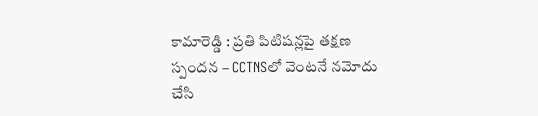కామారెడ్డి : ప్రతి పిటిషన్లపై తక్షణ స్పందన – CCTNSలో వెంటనే నమోదు చేసి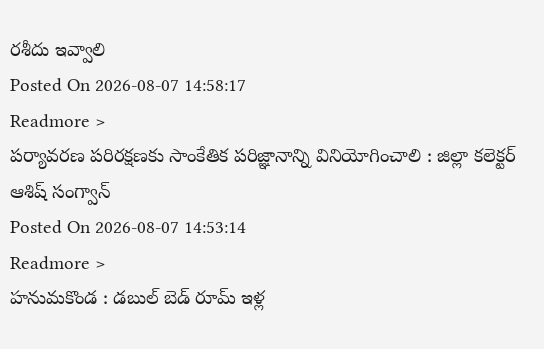రశీదు ఇవ్వాలి
Posted On 2026-08-07 14:58:17
Readmore >
పర్యావరణ పరిరక్షణకు సాంకేతిక పరిజ్ఞానాన్ని వినియోగించాలి : జిల్లా కలెక్టర్ ఆశిష్ సంగ్వాన్
Posted On 2026-08-07 14:53:14
Readmore >
హనుమకొండ : డబుల్ బెడ్ రూమ్ ఇళ్ల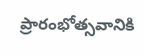ప్రారంభోత్సవానికి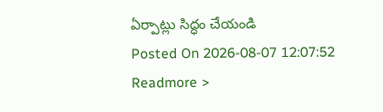ఏర్పాట్లు సిద్ధం చేయండి
Posted On 2026-08-07 12:07:52
Readmore >